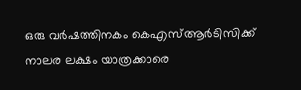ഒരു വര്‍ഷത്തിനകം കെഎസ്ആര്‍ടിസിക്ക് നാലര ലക്ഷം യാത്രക്കാരെ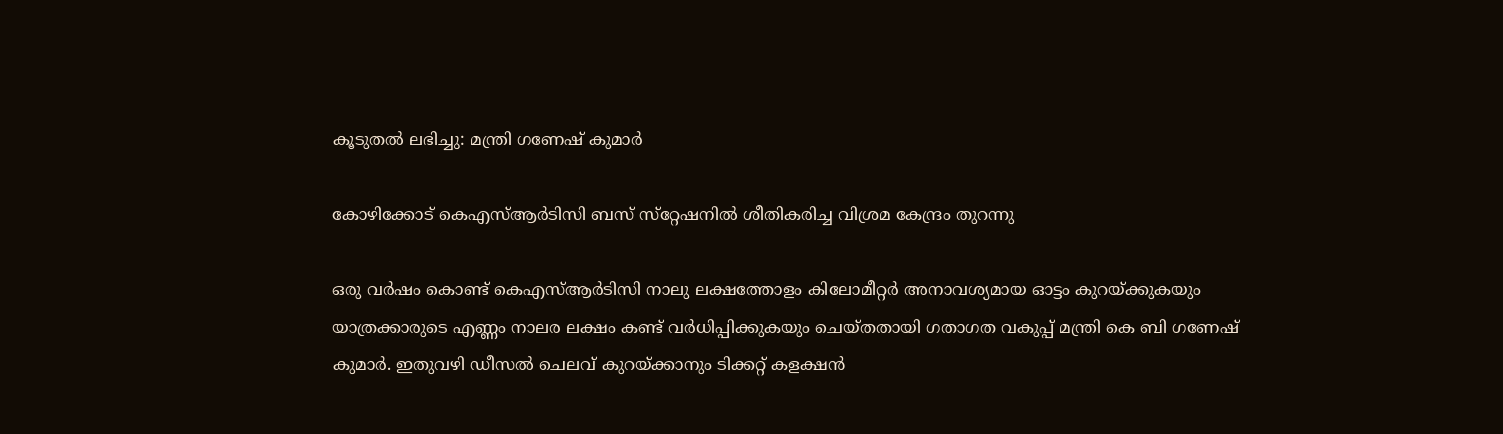കൂടുതല്‍ ലഭിച്ചു: മന്ത്രി ഗണേഷ് കുമാര്‍

കോഴിക്കോട് കെഎസ്ആര്‍ടിസി ബസ് സ്‌റ്റേഷനില്‍ ശീതികരിച്ച വിശ്രമ കേന്ദ്രം തുറന്നു

ഒരു വര്‍ഷം കൊണ്ട് കെഎസ്ആര്‍ടിസി നാലു ലക്ഷത്തോളം കിലോമീറ്റര്‍ അനാവശ്യമായ ഓട്ടം കുറയ്ക്കുകയും യാത്രക്കാരുടെ എണ്ണം നാലര ലക്ഷം കണ്ട് വര്‍ധിപ്പിക്കുകയും ചെയ്തതായി ഗതാഗത വകുപ്പ് മന്ത്രി കെ ബി ഗണേഷ് കുമാര്‍. ഇതുവഴി ഡീസല്‍ ചെലവ് കുറയ്ക്കാനും ടിക്കറ്റ് കളക്ഷന്‍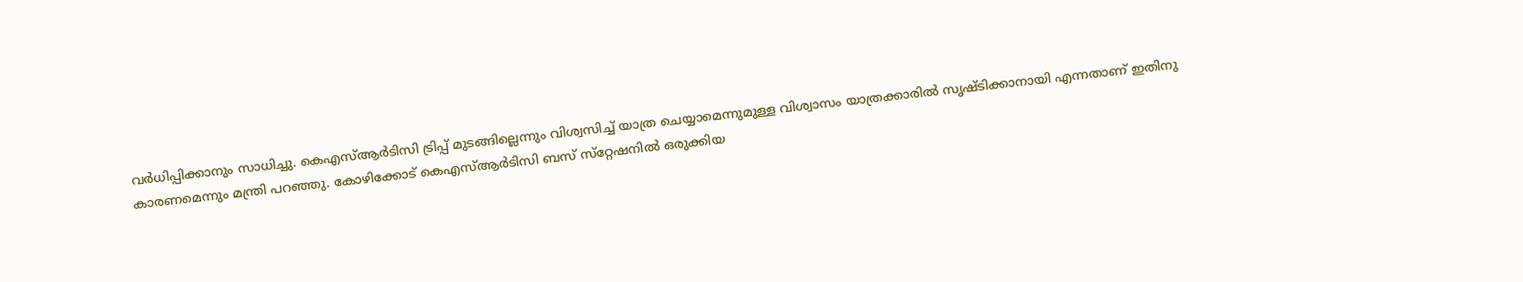വര്‍ധിപ്പിക്കാനും സാധിച്ചു. കെഎസ്ആര്‍ടിസി ട്രിപ്പ് മുടങ്ങില്ലെന്നും വിശ്വസിച്ച് യാത്ര ചെയ്യാമെന്നുമുള്ള വിശ്വാസം യാത്രക്കാരില്‍ സൃഷ്ടിക്കാനായി എന്നതാണ് ഇതിനു കാരണമെന്നും മന്ത്രി പറഞ്ഞു. കോഴിക്കോട് കെഎസ്ആര്‍ടിസി ബസ് സ്‌റ്റേഷനില്‍ ഒരുക്കിയ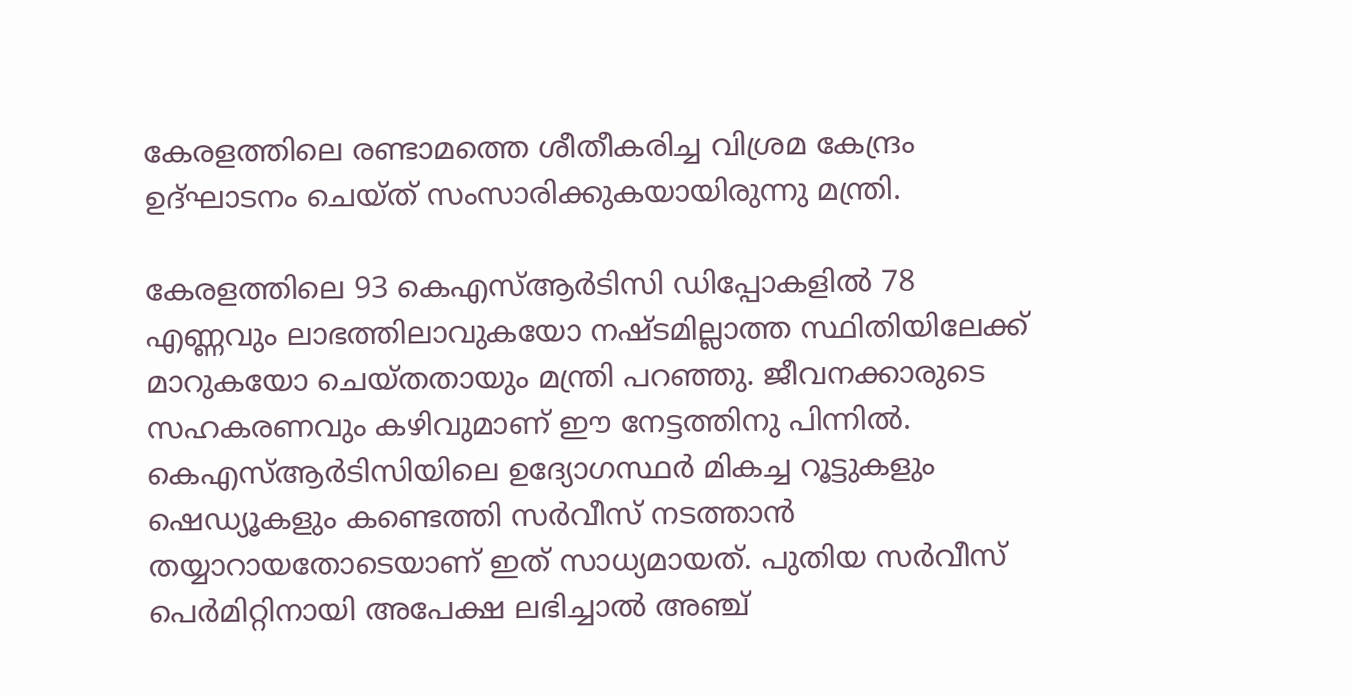കേരളത്തിലെ രണ്ടാമത്തെ ശീതീകരിച്ച വിശ്രമ കേന്ദ്രം ഉദ്ഘാടനം ചെയ്ത് സംസാരിക്കുകയായിരുന്നു മന്ത്രി.

കേരളത്തിലെ 93 കെഎസ്ആര്‍ടിസി ഡിപ്പോകളില്‍ 78 എണ്ണവും ലാഭത്തിലാവുകയോ നഷ്ടമില്ലാത്ത സ്ഥിതിയിലേക്ക് മാറുകയോ ചെയ്തതായും മന്ത്രി പറഞ്ഞു. ജീവനക്കാരുടെ സഹകരണവും കഴിവുമാണ് ഈ നേട്ടത്തിനു പിന്നില്‍. കെഎസ്ആര്‍ടിസിയിലെ ഉദ്യോഗസ്ഥര്‍ മികച്ച റൂട്ടുകളും ഷെഡ്യൂകളും കണ്ടെത്തി സര്‍വീസ് നടത്താന്‍ തയ്യാറായതോടെയാണ് ഇത് സാധ്യമായത്. പുതിയ സര്‍വീസ് പെര്‍മിറ്റിനായി അപേക്ഷ ലഭിച്ചാല്‍ അഞ്ച്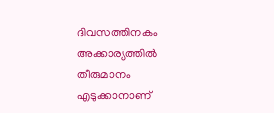ദിവസത്തിനകം അക്കാര്യത്തില്‍ തീരുമാനം എടുക്കാനാണ്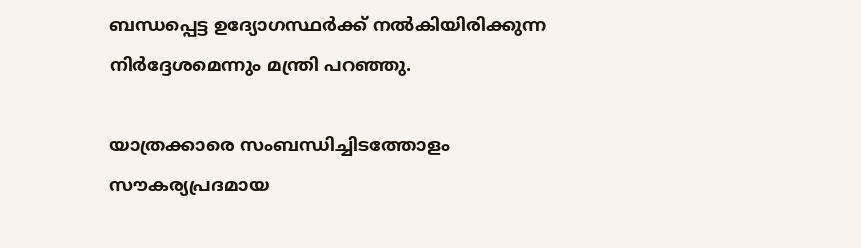ബന്ധപ്പെട്ട ഉദ്യോഗസ്ഥര്‍ക്ക് നല്‍കിയിരിക്കുന്ന നിര്‍ദ്ദേശമെന്നും മന്ത്രി പറഞ്ഞു.

യാത്രക്കാരെ സംബന്ധിച്ചിടത്തോളം സൗകര്യപ്രദമായ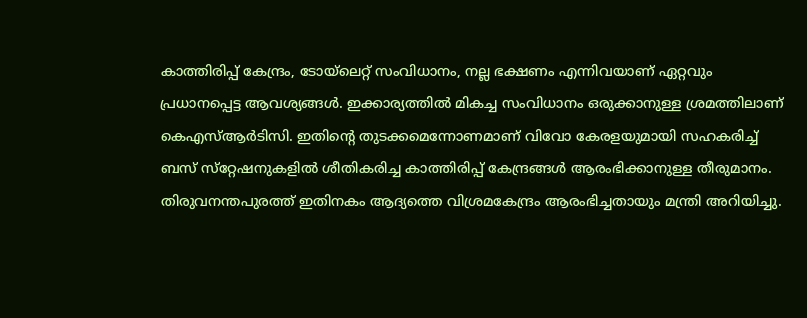കാത്തിരിപ്പ് കേന്ദ്രം, ടോയ്‌ലെറ്റ് സംവിധാനം, നല്ല ഭക്ഷണം എന്നിവയാണ് ഏറ്റവും പ്രധാനപ്പെട്ട ആവശ്യങ്ങള്‍. ഇക്കാര്യത്തില്‍ മികച്ച സംവിധാനം ഒരുക്കാനുള്ള ശ്രമത്തിലാണ് കെഎസ്ആര്‍ടിസി. ഇതിന്റെ തുടക്കമെന്നോണമാണ് വിവോ കേരളയുമായി സഹകരിച്ച് ബസ് സ്‌റ്റേഷനുകളില്‍ ശീതികരിച്ച കാത്തിരിപ്പ് കേന്ദ്രങ്ങള്‍ ആരംഭിക്കാനുള്ള തീരുമാനം. തിരുവനന്തപുരത്ത് ഇതിനകം ആദ്യത്തെ വിശ്രമകേന്ദ്രം ആരംഭിച്ചതായും മന്ത്രി അറിയിച്ചു.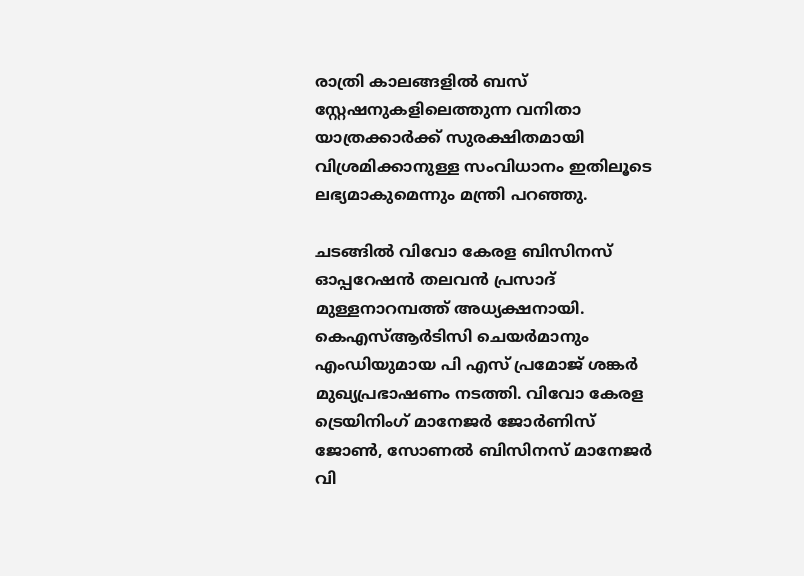രാത്രി കാലങ്ങളില്‍ ബസ് സ്റ്റേഷനുകളിലെത്തുന്ന വനിതാ യാത്രക്കാര്‍ക്ക് സുരക്ഷിതമായി വിശ്രമിക്കാനുള്ള സംവിധാനം ഇതിലൂടെ ലഭ്യമാകുമെന്നും മന്ത്രി പറഞ്ഞു.

ചടങ്ങില്‍ വിവോ കേരള ബിസിനസ് ഓപ്പറേഷന്‍ തലവന്‍ പ്രസാദ് മുള്ളനാറമ്പത്ത് അധ്യക്ഷനായി. കെഎസ്ആര്‍ടിസി ചെയര്‍മാനും എംഡിയുമായ പി എസ് പ്രമോജ് ശങ്കര്‍ മുഖ്യപ്രഭാഷണം നടത്തി. വിവോ കേരള ട്രെയിനിംഗ് മാനേജര്‍ ജോര്‍ണിസ് ജോണ്‍, സോണല്‍ ബിസിനസ് മാനേജര്‍ വി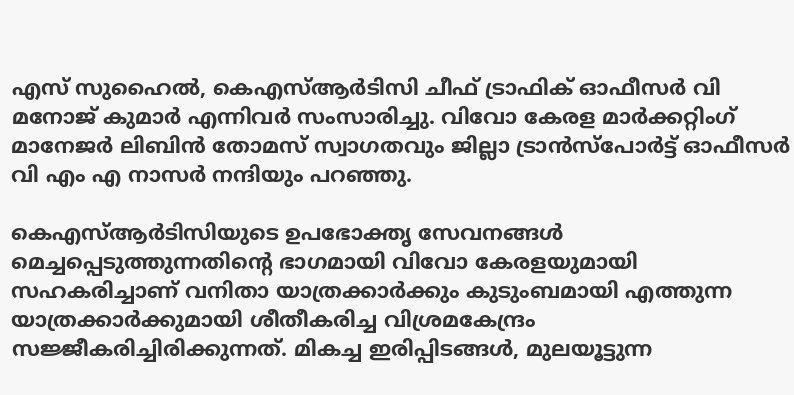എസ് സുഹൈല്‍, കെഎസ്ആര്‍ടിസി ചീഫ് ട്രാഫിക് ഓഫീസര്‍ വി മനോജ് കുമാര്‍ എന്നിവര്‍ സംസാരിച്ചു. വിവോ കേരള മാര്‍ക്കറ്റിംഗ് മാനേജര്‍ ലിബിന്‍ തോമസ് സ്വാഗതവും ജില്ലാ ട്രാന്‍സ്‌പോര്‍ട്ട് ഓഫീസര്‍ വി എം എ നാസര്‍ നന്ദിയും പറഞ്ഞു.

കെഎസ്ആര്‍ടിസിയുടെ ഉപഭോക്തൃ സേവനങ്ങള്‍ മെച്ചപ്പെടുത്തുന്നതിന്റെ ഭാഗമായി വിവോ കേരളയുമായി സഹകരിച്ചാണ് വനിതാ യാത്രക്കാര്‍ക്കും കുടുംബമായി എത്തുന്ന യാത്രക്കാര്‍ക്കുമായി ശീതീകരിച്ച വിശ്രമകേന്ദ്രം സജ്ജീകരിച്ചിരിക്കുന്നത്. മികച്ച ഇരിപ്പിടങ്ങള്‍, മുലയൂട്ടുന്ന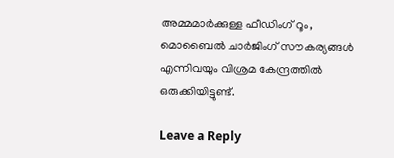അമ്മമാര്‍ക്കുള്ള ഫീഡിംഗ് റൂം, മൊബൈല്‍ ചാര്‍ജിംഗ് സൗകര്യങ്ങള്‍ എന്നിവയും വിശ്രമ കേന്ദ്രത്തില്‍ ഒരുക്കിയിട്ടുണ്ട്.

Leave a Reply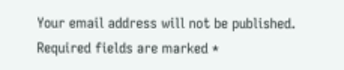Your email address will not be published. Required fields are marked *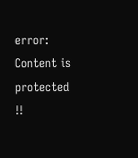error: Content is protected !!